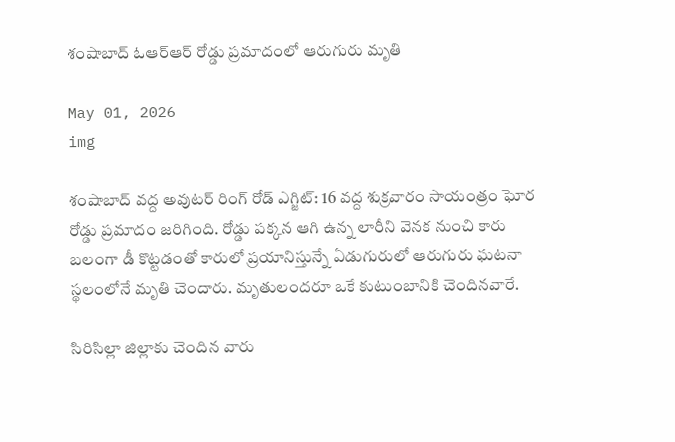శంషాబాద్ ఓఆర్ఆర్ రోడ్డు ప్రమాదంలో ఆరుగురు మృతి

May 01, 2026
img

శంషాబాద్ వద్ద అవుటర్ రింగ్ రోడ్ ఎగ్జిట్: 16 వద్ద శుక్రవారం సాయంత్రం ఘోర రోడ్డు ప్రమాదం జరిగింది. రోడ్డు పక్కన ఆగి ఉన్న లారీని వెనక నుంచి కారు బలంగా డీ కొట్టడంతో కారులో ప్రయానిస్తున్నే ఏడుగురులో ఆరుగురు ఘటనా స్థలంలోనే మృతి చెందారు. మృతులందరూ ఒకే కుటుంబానికి చెందినవారే.

సిరిసిల్లా జిల్లాకు చెందిన వారు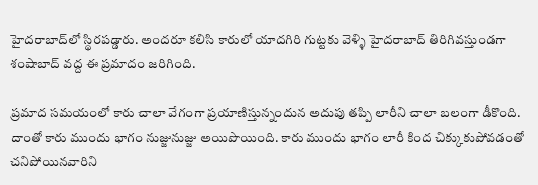హైదరాబాద్‌లో స్థిరపడ్డారు. అందరూ కలిసి కారులో యాదగిరి గుట్టకు వెళ్ళి హైదరాబాద్‌ తిరిగివస్తుండగా శంషాబాద్ వద్ద ఈ ప్రమాదం జరిగింది.

ప్రమాద సమయంలో కారు చాలా వేగంగా ప్రయాణిస్తున్నందున అదుపు తప్పి లారీని చాలా బలంగా డీకొంది. దాంతో కారు ముందు భాగం నుజ్జునుజ్జు అయిపొయింది. కారు ముందు భాగం లారీ కింద చిక్కుకుపోవడంతో చనిపోయినవారిని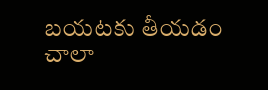బయటకు తీయడం చాలా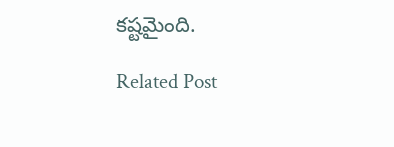కష్టమైంది.

Related Post